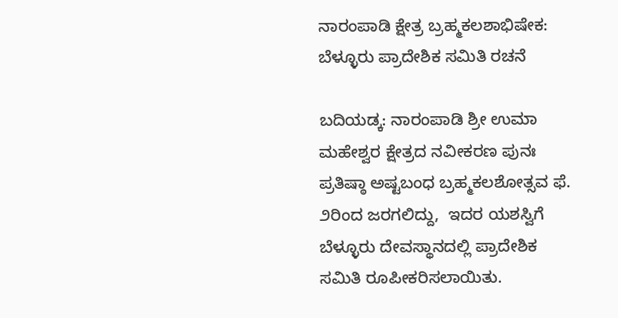ನಾರಂಪಾಡಿ ಕ್ಷೇತ್ರ ಬ್ರಹ್ಮಕಲಶಾಭಿಷೇಕ: ಬೆಳ್ಳೂರು ಪ್ರಾದೇಶಿಕ ಸಮಿತಿ ರಚನೆ

ಬದಿಯಡ್ಕ: ನಾರಂಪಾಡಿ ಶ್ರೀ ಉಮಾ ಮಹೇಶ್ವರ ಕ್ಷೇತ್ರದ ನವೀಕರಣ ಪುನಃ ಪ್ರತಿಷ್ಠಾ ಅಷ್ಟಬಂಧ ಬ್ರಹ್ಮಕಲಶೋತ್ಸವ ಫೆ. ೨ರಿಂದ ಜರಗಲಿದ್ದು,  ಇದರ ಯಶಸ್ವಿಗೆ  ಬೆಳ್ಳೂರು ದೇವಸ್ಥಾನದಲ್ಲಿ ಪ್ರಾದೇಶಿಕ ಸಮಿತಿ ರೂಪೀಕರಿಸಲಾಯಿತು.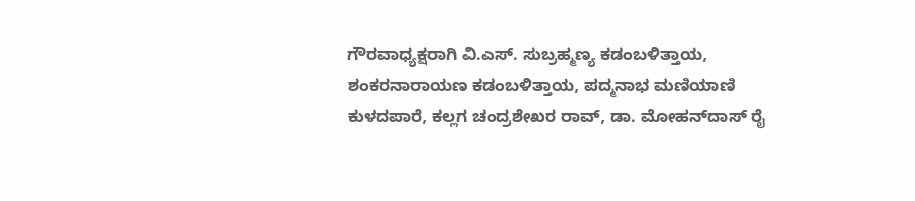ಗೌರವಾಧ್ಯಕ್ಷರಾಗಿ ವಿ.ಎಸ್. ಸುಬ್ರಹ್ಮಣ್ಯ ಕಡಂಬಳಿತ್ತಾಯ,  ಶಂಕರನಾರಾಯಣ ಕಡಂಬಳಿತ್ತಾಯ, ಪದ್ಮನಾಭ ಮಣಿಯಾಣಿ ಕುಳದಪಾರೆ, ಕಲ್ಲಗ ಚಂದ್ರಶೇಖರ ರಾವ್, ಡಾ. ಮೋಹನ್‌ದಾಸ್ ರೈ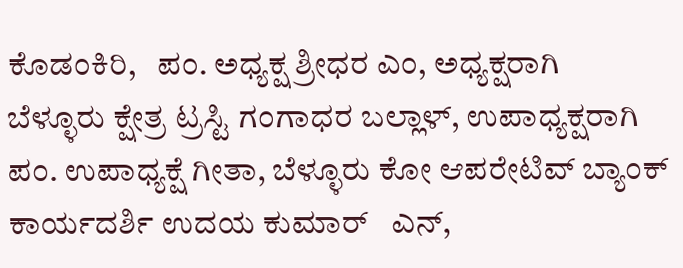ಕೊಡಂಕಿರಿ,   ಪಂ. ಅಧ್ಯಕ್ಷ ಶ್ರೀಧರ ಎಂ, ಅಧ್ಯಕ್ಷರಾಗಿ  ಬೆಳ್ಳೂರು ಕ್ಷೇತ್ರ ಟ್ರಸ್ಟಿ ಗಂಗಾಧರ ಬಲ್ಲಾಳ್, ಉಪಾಧ್ಯಕ್ಷರಾಗಿ ಪಂ. ಉಪಾಧ್ಯಕ್ಷೆ ಗೀತಾ, ಬೆಳ್ಳೂರು ಕೋ ಆಪರೇಟಿವ್ ಬ್ಯಾಂಕ್ ಕಾರ್ಯದರ್ಶಿ ಉದಯ ಕುಮಾರ್   ಎನ್,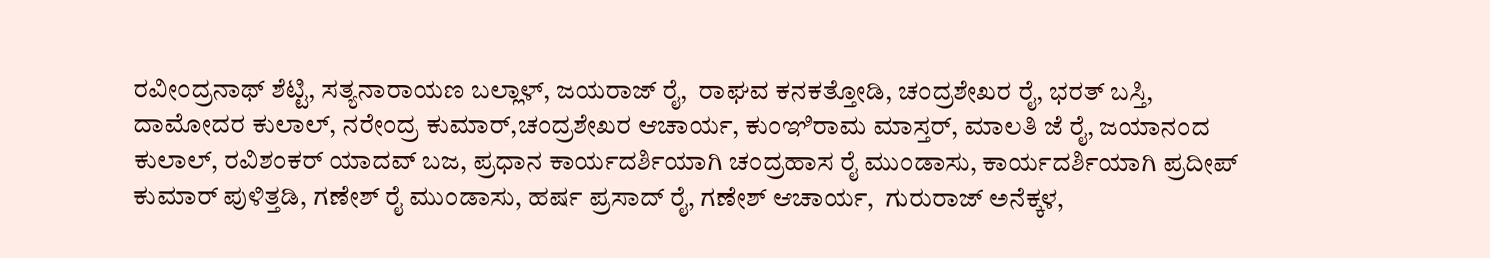ರವೀಂದ್ರನಾಥ್ ಶೆಟ್ಟಿ, ಸತ್ಯನಾರಾಯಣ ಬಲ್ಲಾಳ್, ಜಯರಾಜ್ ರೈ,  ರಾಘವ ಕನಕತ್ತೋಡಿ, ಚಂದ್ರಶೇಖರ ರೈ, ಭರತ್ ಬಸ್ತಿ, ದಾಮೋದರ ಕುಲಾಲ್, ನರೇಂದ್ರ ಕುಮಾರ್,ಚಂದ್ರಶೇಖರ ಆಚಾರ್ಯ, ಕುಂಞಿರಾಮ ಮಾಸ್ತರ್, ಮಾಲತಿ ಜೆ ರೈ, ಜಯಾನಂದ ಕುಲಾಲ್, ರವಿಶಂಕರ್ ಯಾದವ್ ಬಜ, ಪ್ರಧಾನ ಕಾರ್ಯದರ್ಶಿಯಾಗಿ ಚಂದ್ರಹಾಸ ರೈ ಮುಂಡಾಸು, ಕಾರ್ಯದರ್ಶಿಯಾಗಿ ಪ್ರದೀಪ್ ಕುಮಾರ್ ಪುಳಿತ್ತಡಿ, ಗಣೇಶ್ ರೈ ಮುಂಡಾಸು, ಹರ್ಷ ಪ್ರಸಾದ್ ರೈ, ಗಣೇಶ್ ಆಚಾರ್ಯ,  ಗುರುರಾಜ್ ಅನೆಕ್ಕಳ,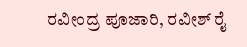ರವೀಂದ್ರ ಪೂಜಾರಿ, ರವೀಶ್ ರೈ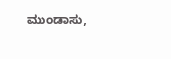ಮುಂಡಾಸು,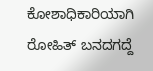ಕೋಶಾಧಿಕಾರಿಯಾಗಿ ರೋಹಿತ್ ಬನದಗದ್ದೆ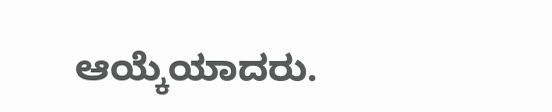ಆಯ್ಕೆಯಾದರು.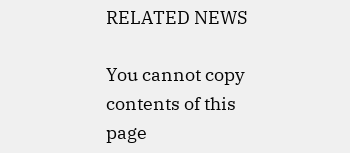RELATED NEWS

You cannot copy contents of this page